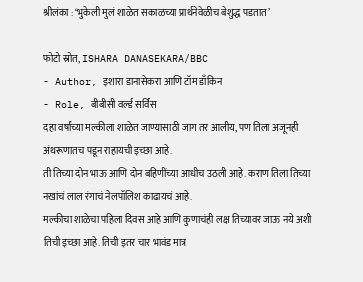श्रीलंका : ‘भुकेली मुलं शाळेत सकाळच्या प्रार्थनेवेळीच बेशुद्ध पडतात’

फोटो स्रोत, ISHARA DANASEKARA/BBC
- Author, इशारा डानासेकरा आणि टॉम डाँकिन
- Role, बीबीसी वर्ल्ड सर्विस
दहा वर्षांच्या मल्कीला शाळेत जाण्यासाठी जाग तर आलीय, पण तिला अजूनही अंथरूणातच पडून राहायची इच्छा आहे.
ती तिच्या दोन भाऊ आणि दोन बहिणींच्या आधीच उठली आहे. कराण तिला तिच्या नखांचं लाल रंगाचं नेलपॉलिश काढायचं आहे.
मल्कीचा शाळेचा पहिला दिवस आहे आणि कुणाचंही लक्ष तिच्यावर जाऊ नये अशी तिची इच्छा आहे. तिची इतर चार भावंड मात्र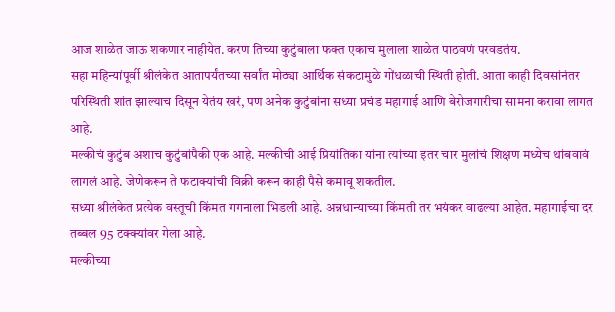आज शाळेत जाऊ शकणार नाहीयेत. करण तिच्या कुटुंबाला फक्त एकाच मुलाला शाळेत पाठवणं परवडतंय.
सहा महिन्यांपूर्वी श्रीलंकेत आतापर्यंतच्या सर्वांत मोठ्या आर्थिक संकटामुळे गोंधळाची स्थिती होती. आता काही दिवसांनंतर परिस्थिती शांत झाल्याच दिसून येतंय खरं, पण अनेक कुटुंबांना सध्या प्रचंड महागाई आणि बेरोजगारीचा सामना करावा लागत आहे.
मल्कीचं कुटुंब अशाच कुटुंबांपैकी एक आहे. मल्कीची आई प्रियांतिका यांना त्यांच्या इतर चार मुलांचं शिक्षण मध्येच थांबवावं लागलं आहे. जेणेकरून ते फटाक्यांची विक्री करून काही पैसे कमावू शकतील.
सध्या श्रीलंकेत प्रत्येक वस्तूची किंमत गगनाला भिडली आहे. अन्नधान्याच्या किंमती तर भयंकर वाढल्या आहेत. महागाईचा दर तब्बल 95 टक्क्यांवर गेला आहे.
मल्कीच्या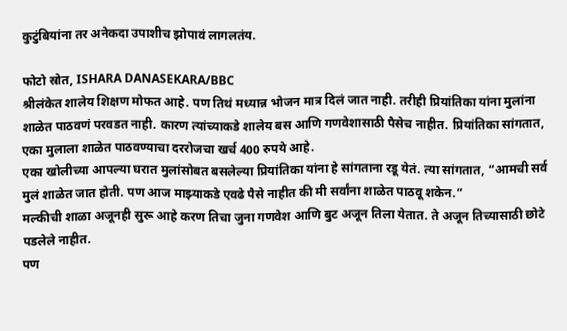कुटुंबियांना तर अनेकदा उपाशीच झोपावं लागलतंय.

फोटो स्रोत, ISHARA DANASEKARA/BBC
श्रीलंकेत शालेय शिक्षण मोफत आहे. पण तिथं मध्यान्न भोजन मात्र दिलं जात नाही. तरीही प्रियांतिका यांना मुलांना शाळेत पाठवणं परवडत नाही. कारण त्यांच्याकडे शालेय बस आणि गणवेशासाठी पैसेच नाहीत. प्रियांतिका सांगतात, एका मुलाला शाळेत पाठवण्याचा दररोजचा खर्च 400 रुपये आहे.
एका खोलीच्या आपल्या घरात मुलांसोबत बसलेल्या प्रियांतिका यांना हे सांगताना रडू येतं. त्या सांगतात, “आमची सर्व मुलं शाळेत जात होती. पण आज माझ्याकडे एवढे पैसे नाहीत की मी सर्वांना शाळेत पाठवू शकेन.”
मल्कीची शाळा अजूनही सुरू आहे करण तिचा जुना गणवेश आणि बुट अजून तिला येतात. ते अजून तिच्यासाठी छोटे पडलेले नाहीत.
पण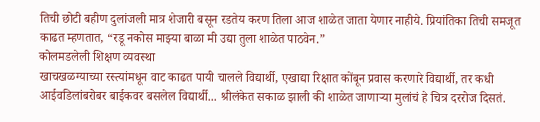तिची छोटी बहीण दुलांजली मात्र शेजारी बसून रडतेय करण तिला आज शाळेत जाता येणार नाहीये. प्रियांतिका तिची समजूत काढत म्हणतात, “रडू नकोस माझ्या बाळा मी उद्या तुला शाळेत पाठवेन.”
कोलमडलेली शिक्षण व्यवस्था
खाचखळग्याच्या रस्त्यांमधून वाट काढत पायी चालले विद्यार्थी, एखाद्या रिक्षात कोंबून प्रवास करणारे विद्यार्थी, तर कधी आईवडिलांबरोबर बाईकवर बसलेल विद्यार्थी... श्रीलंकेत सकाळ झाली की शाळेत जाणाऱ्या मुलांचं हे चित्र दररोज दिसतं.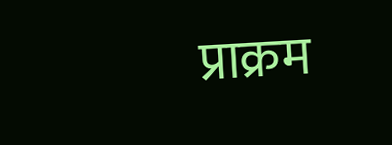प्राक्रम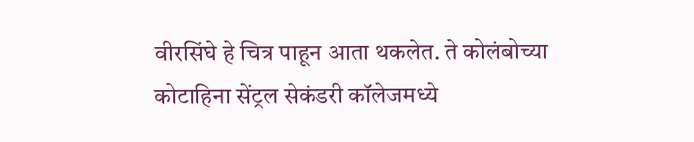वीरसिंघे हे चित्र पाहून आता थकलेत. ते कोलंबोच्या कोटाहिना सेंट्रल सेकंडरी कॉलेजमध्ये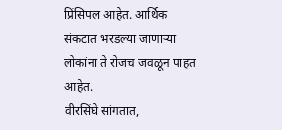प्रिंसिपल आहेत. आर्थिक संकटात भरडल्या जाणाऱ्या लोकांना ते रोजच जवळून पाहत आहेत.
वीरसिंघे सांगतात,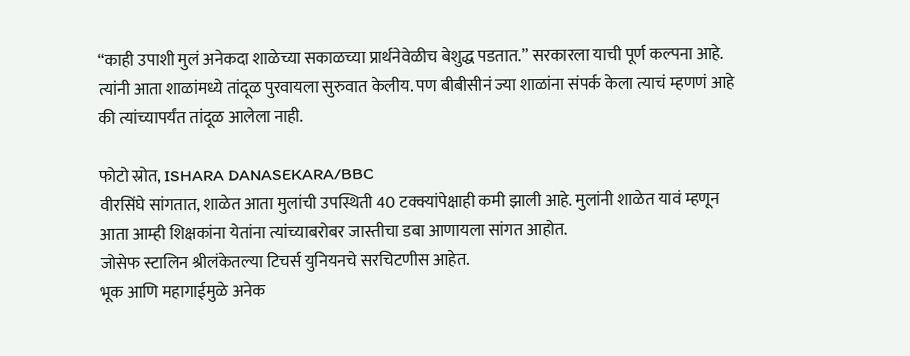“काही उपाशी मुलं अनेकदा शाळेच्या सकाळच्या प्रार्थनेवेळीच बेशुद्ध पडतात.” सरकारला याची पूर्ण कल्पना आहे. त्यांनी आता शाळांमध्ये तांदूळ पुरवायला सुरुवात केलीय. पण बीबीसीनं ज्या शाळांना संपर्क केला त्याचं म्हणणं आहे की त्यांच्यापर्यंत तांदूळ आलेला नाही.

फोटो स्रोत, ISHARA DANASEKARA/BBC
वीरसिंघे सांगतात, शाळेत आता मुलांची उपस्थिती 40 टक्क्यांपेक्षाही कमी झाली आहे. मुलांनी शाळेत यावं म्हणून आता आम्ही शिक्षकांना येतांना त्यांच्याबरोबर जास्तीचा डबा आणायला सांगत आहोत.
जोसेफ स्टालिन श्रीलंकेतल्या टिचर्स युनियनचे सरचिटणीस आहेत.
भूक आणि महागाईमुळे अनेक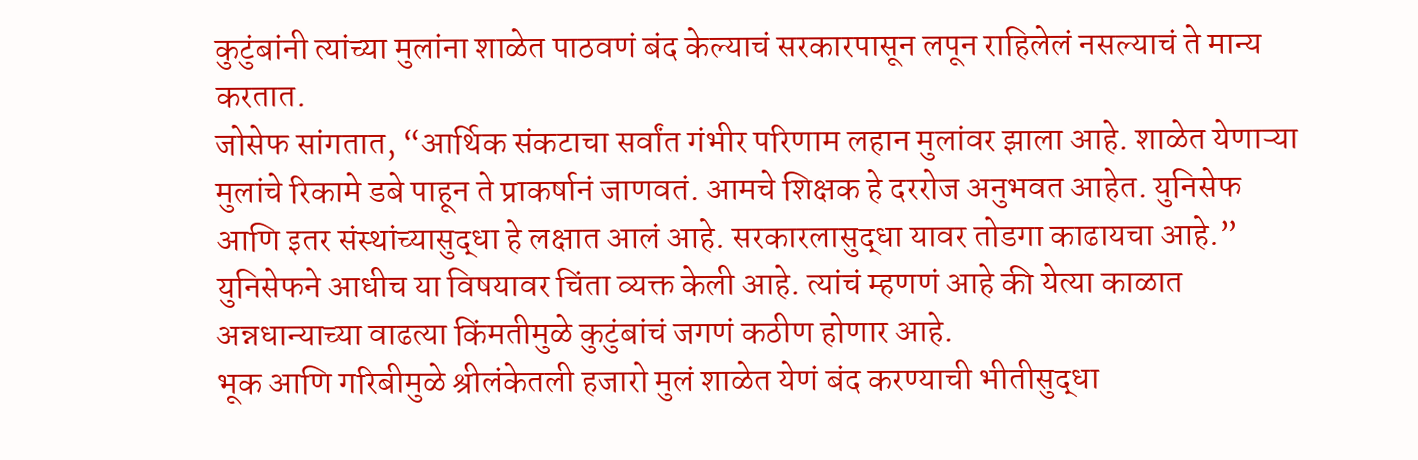कुटुंबांनी त्यांच्या मुलांना शाळेत पाठवणं बंद केल्याचं सरकारपासून लपून राहिलेलं नसल्याचं ते मान्य करतात.
जोसेफ सांगतात, “आर्थिक संकटाचा सर्वांत गंभीर परिणाम लहान मुलांवर झाला आहे. शाळेत येणाऱ्या मुलांचे रिकामे डबे पाहून ते प्राकर्षानं जाणवतं. आमचे शिक्षक हे दररोज अनुभवत आहेत. युनिसेफ आणि इतर संस्थांच्यासुद्धा हे लक्षात आलं आहे. सरकारलासुद्धा यावर तोडगा काढायचा आहे.”
युनिसेफने आधीच या विषयावर चिंता व्यक्त केली आहे. त्यांचं म्हणणं आहे की येत्या काळात अन्नधान्याच्या वाढत्या किंमतीमुळे कुटुंबांचं जगणं कठीण होणार आहे.
भूक आणि गरिबीमुळे श्रीलंकेतली हजारो मुलं शाळेत येणं बंद करण्याची भीतीसुद्धा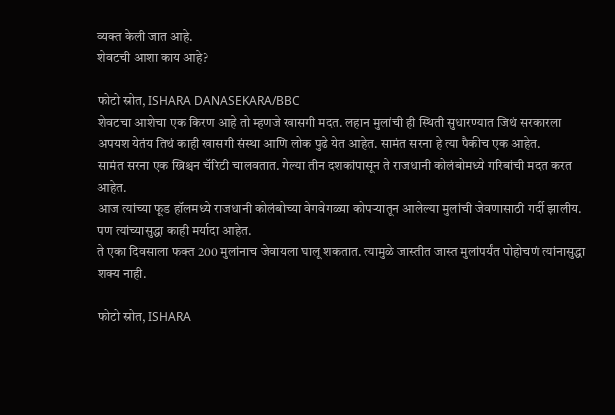व्यक्त केली जात आहे.
शेवटची आशा काय आहे?

फोटो स्रोत, ISHARA DANASEKARA/BBC
शेवटचा आशेचा एक किरण आहे तो म्हणजे खासगी मदत. लहान मुलांची ही स्थिती सुधारण्यात जिथं सरकारला अपयश येतंय तिथं काही खासगी संस्था आणि लोक पुढे येत आहेत. सामंत सरना हे त्या पैकीच एक आहेत.
सामंत सरना एक ख्रिश्चन चॅरिटी चालवतात. गेल्या तीन दशकांपासून ते राजधानी कोलंबोमध्ये गरिबांची मदत करत आहेत.
आज त्यांच्या फूड हॉलमध्ये राजधानी कोलंबोच्या वेगवेगळ्या कोपऱ्यातून आलेल्या मुलांची जेवणासाठी गर्दी झालीय. पण त्यांच्यासुद्धा काही मर्यादा आहेत.
ते एका दिवसाला फक्त 200 मुलांनाच जेवायला घालू शकतात. त्यामुळे जास्तीत जास्त मुलांपर्यंत पोहोचणं त्यांनासुद्धा शक्य नाही.

फोटो स्रोत, ISHARA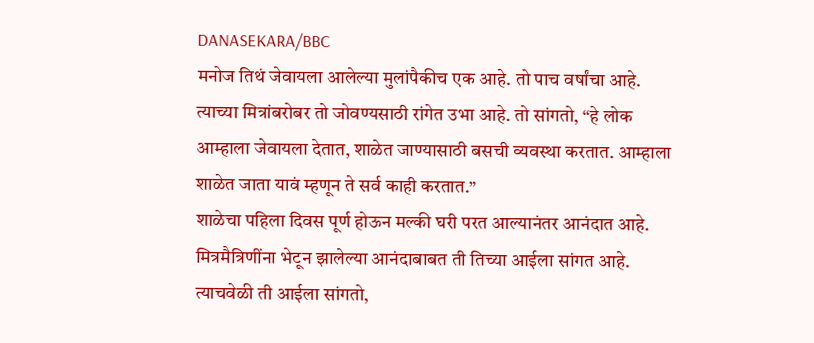DANASEKARA/BBC
मनोज तिथं जेवायला आलेल्या मुलांपैकीच एक आहे. तो पाच वर्षांचा आहे. त्याच्या मित्रांबरोबर तो जोवण्यसाठी रांगेत उभा आहे. तो सांगतो, “हे लोक आम्हाला जेवायला देतात, शाळेत जाण्यासाठी बसची व्यवस्था करतात. आम्हाला शाळेत जाता यावं म्हणून ते सर्व काही करतात.”
शाळेचा पहिला दिवस पूर्ण होऊन मल्की घरी परत आल्यानंतर आनंदात आहे. मित्रमैत्रिणींना भेटून झालेल्या आनंदाबाबत ती तिच्या आईला सांगत आहे.
त्याचवेळी ती आईला सांगतो,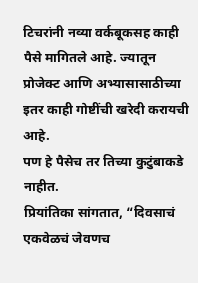टिचरांनी नव्या वर्कबूकसह काही पैसे मागितले आहे. ज्यातून प्रोजेक्ट आणि अभ्यासासाठीच्या इतर काही गोष्टींची खरेदी करायची आहे.
पण हे पैसेच तर तिच्या कुटुंबाकडे नाहीत.
प्रियांतिका सांगतात, “दिवसाचं एकवेळचं जेवणच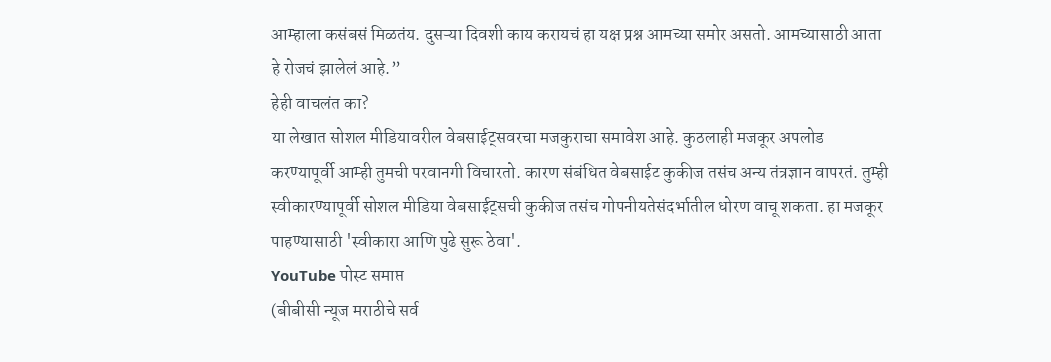आम्हाला कसंबसं मिळतंय. दुसऱ्या दिवशी काय करायचं हा यक्ष प्रश्न आमच्या समोर असतो. आमच्यासाठी आता हे रोजचं झालेलं आहे.”
हेही वाचलंत का?
या लेखात सोशल मीडियावरील वेबसाईट्सवरचा मजकुराचा समावेश आहे. कुठलाही मजकूर अपलोड करण्यापूर्वी आम्ही तुमची परवानगी विचारतो. कारण संबंधित वेबसाईट कुकीज तसंच अन्य तंत्रज्ञान वापरतं. तुम्ही स्वीकारण्यापूर्वी सोशल मीडिया वेबसाईट्सची कुकीज तसंच गोपनीयतेसंदर्भातील धोरण वाचू शकता. हा मजकूर पाहण्यासाठी 'स्वीकारा आणि पुढे सुरू ठेवा'.
YouTube पोस्ट समाप्त
(बीबीसी न्यूज मराठीचे सर्व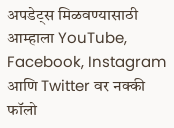अपडेट्स मिळवण्यासाठी आम्हाला YouTube, Facebook, Instagram आणि Twitter वर नक्की फॉलो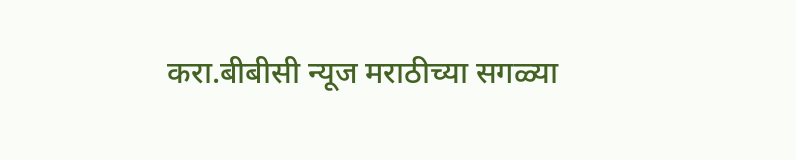करा.बीबीसी न्यूज मराठीच्या सगळ्या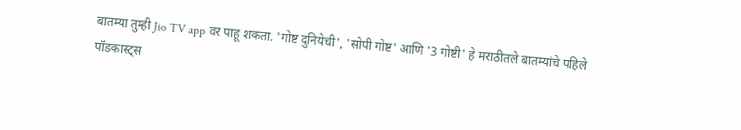बातम्या तुम्ही Jio TV app वर पाहू शकता. 'गोष्ट दुनियेची', 'सोपी गोष्ट' आणि '3 गोष्टी' हे मराठीतले बातम्यांचे पहिले पॉडकास्ट्स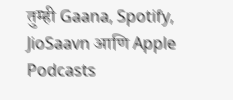तुम्ही Gaana, Spotify, JioSaavn आणि Apple Podcasts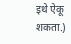इथे ऐकू शकता.)